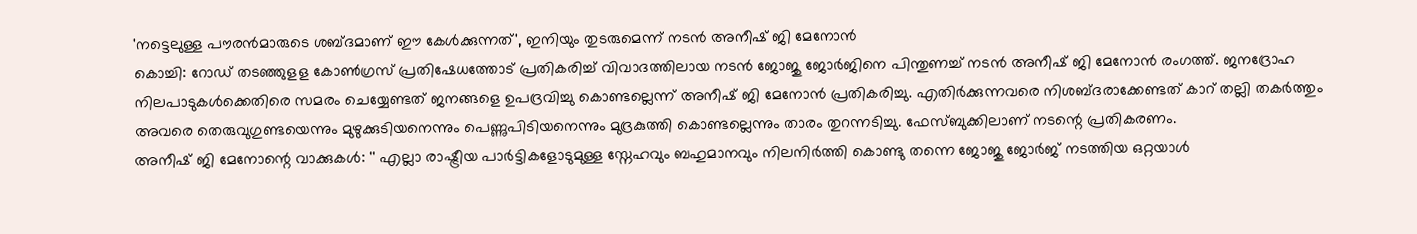'നട്ടെലുള്ള പൗരൻമാരുടെ ശബ്ദമാണ് ഈ കേൾക്കുന്നത്', ഇനിയും തുടരുമെന്ന് നടൻ അനീഷ് ജി മേനോൻ
കൊച്ചി: റോഡ് തടഞ്ഞുളള കോൺഗ്രസ് പ്രതിഷേധത്തോട് പ്രതികരിച്ച് വിവാദത്തിലായ നടൻ ജോജു ജോർജിനെ പിന്തുണച്ച് നടൻ അനീഷ് ജി മേനോൻ രംഗത്ത്. ജനദ്രോഹ നിലപാടുകൾക്കെതിരെ സമരം ചെയ്യേണ്ടത് ജനങ്ങളെ ഉപദ്രവിച്ചു കൊണ്ടല്ലെന്ന് അനീഷ് ജി മേനോൻ പ്രതികരിച്ചു. എതിർക്കുന്നവരെ നിശബ്ദരാക്കേണ്ടത് കാറ് തല്ലി തകർത്തും അവരെ തെരുവുഗുണ്ടയെന്നും മുഴുക്കുടിയനെന്നും പെണ്ണുപിടിയനെന്നും മുദ്രകുത്തി കൊണ്ടല്ലെന്നും താരം തുറന്നടിച്ചു. ഫേസ്ബുക്കിലാണ് നടന്റെ പ്രതികരണം.
അനീഷ് ജി മേനോന്റെ വാക്കുകൾ: '' എല്ലാ രാഷ്ട്രീയ പാർട്ടികളോടുമുള്ള സ്നേഹവും ബഹുമാനവും നിലനിർത്തി കൊണ്ടു തന്നെ ജോജു ജോർജ് നടത്തിയ ഒറ്റയാൾ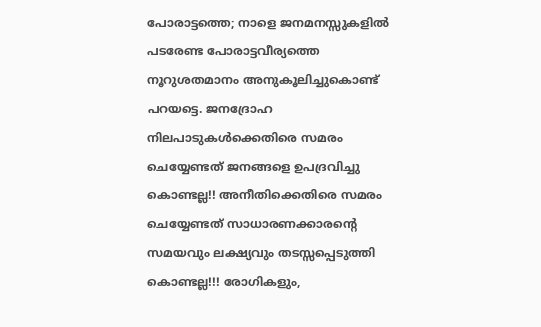പോരാട്ടത്തെ; നാളെ ജനമനസ്സുകളിൽ പടരേണ്ട പോരാട്ടവീര്യത്തെ നൂറുശതമാനം അനുകൂലിച്ചുകൊണ്ട് പറയട്ടെ. ജനദ്രോഹ നിലപാടുകൾക്കെതിരെ സമരം ചെയ്യേണ്ടത് ജനങ്ങളെ ഉപദ്രവിച്ചു കൊണ്ടല്ല!! അനീതിക്കെതിരെ സമരം ചെയ്യേണ്ടത് സാധാരണക്കാരന്റെ സമയവും ലക്ഷ്യവും തടസ്സപ്പെടുത്തി കൊണ്ടല്ല!!! രോഗികളും,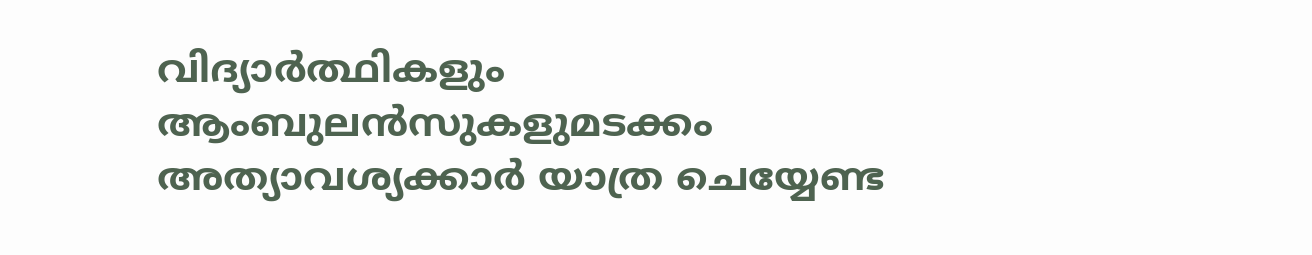വിദ്യാർത്ഥികളും ആംബുലൻസുകളുമടക്കം അത്യാവശ്യക്കാർ യാത്ര ചെയ്യേണ്ട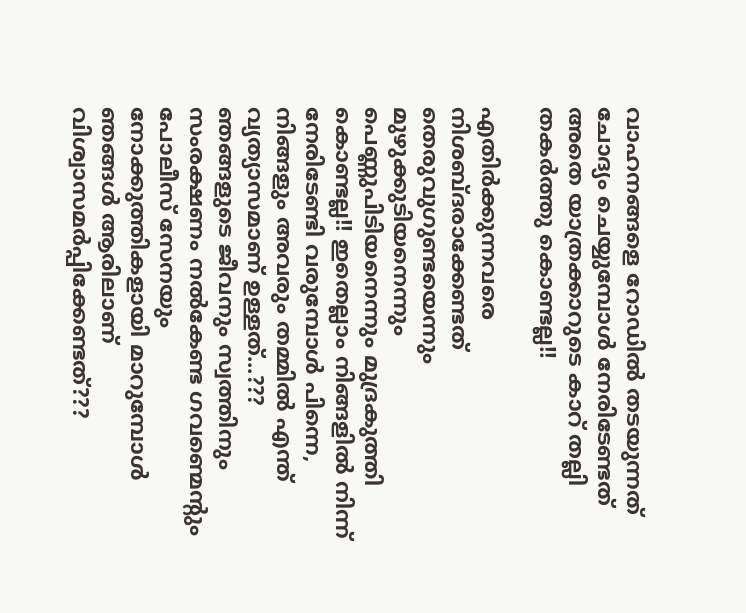വാഹനങ്ങളെ റോഡിൽ തടയുന്നത് ചോദ്യം ചെയ്യുമ്പോൾ നേരിടേണ്ടത് അതെ യാത്രക്കാറുടെ കാറ് തല്ലി തകർത്തു കൊണ്ടല്ല!!

എതിർക്കുന്നവരെ നിശബ്ദരാക്കേണ്ടത് തെരുവുഗുണ്ടയെന്നും മുഴുക്കുടിയനെന്നും പെണ്ണുപിടിയനെന്നും മുദ്രകുത്തി കൊണ്ടല്ല!! ഇതെല്ലാം നിങ്ങളിൽ നിന്ന് നേരിടേണ്ടി വരുമ്പോൾ പിന്നെ, നിങ്ങളും അവരും തമ്മിൽ എന്ത് വ്യത്യാസമാണ് ഉള്ളത്...???
ഞങ്ങളുടെ ജീവനും സ്വത്തിനും സംരക്ഷണം നൽകേണ്ട ഗവണ്മെന്റും പോലീസ് സേനയും നോക്കുത്തികളായി മാറുമ്പോൾ ഞങ്ങൾ ആരിലാണ്
വിശ്വാസമർപ്പിക്കേണ്ടത്???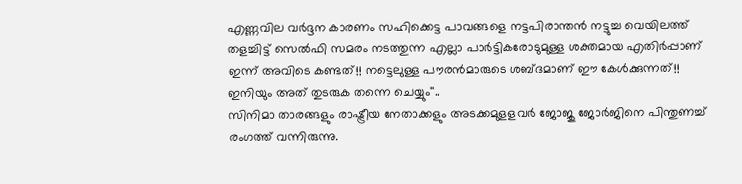എണ്ണവില വർദ്ദന കാരണം സഹിക്കെട്ട പാവങ്ങളെ നട്ടപിരാന്തൻ നട്ടുച്ച വെയിലത്ത് തളച്ചിട്ട് സെൽഫി സമരം നടത്തുന്ന എല്ലാ പാർട്ടികരോടുമുള്ള ശക്തമായ എതിർപ്പാണ് ഇന്ന് അവിടെ കണ്ടത്!! നട്ടെലുള്ള പൗരൻമാരുടെ ശബ്ദമാണ് ഈ കേൾക്കുന്നത്!! ഇനിയും അത് തുടരുക തന്നെ ചെയ്യും''..
സിനിമാ താരങ്ങളും രാഷ്ട്രീയ നേതാക്കളും അടക്കമുളളവർ ജോജു ജോർജിനെ പിന്തുണച്ച് രംഗത്ത് വന്നിരുന്നു.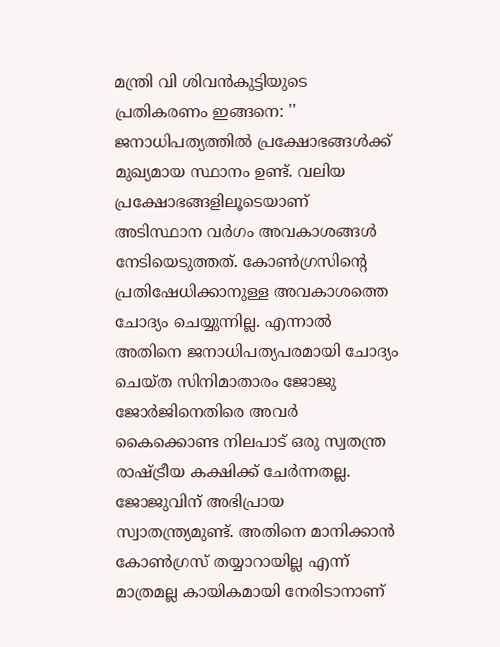മന്ത്രി വി ശിവൻകുട്ടിയുടെ പ്രതികരണം ഇങ്ങനെ: '' ജനാധിപത്യത്തിൽ പ്രക്ഷോഭങ്ങൾക്ക് മുഖ്യമായ സ്ഥാനം ഉണ്ട്. വലിയ പ്രക്ഷോഭങ്ങളിലൂടെയാണ് അടിസ്ഥാന വർഗം അവകാശങ്ങൾ നേടിയെടുത്തത്. കോൺഗ്രസിന്റെ പ്രതിഷേധിക്കാനുള്ള അവകാശത്തെ ചോദ്യം ചെയ്യുന്നില്ല. എന്നാൽ അതിനെ ജനാധിപത്യപരമായി ചോദ്യം ചെയ്ത സിനിമാതാരം ജോജു ജോർജിനെതിരെ അവർ കൈക്കൊണ്ട നിലപാട് ഒരു സ്വതന്ത്ര രാഷ്ട്രീയ കക്ഷിക്ക് ചേർന്നതല്ല.
ജോജുവിന് അഭിപ്രായ സ്വാതന്ത്ര്യമുണ്ട്. അതിനെ മാനിക്കാൻ കോൺഗ്രസ് തയ്യാറായില്ല എന്ന് മാത്രമല്ല കായികമായി നേരിടാനാണ്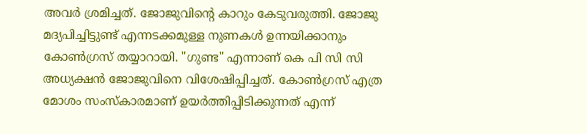അവർ ശ്രമിച്ചത്. ജോജുവിന്റെ കാറും കേടുവരുത്തി. ജോജു മദ്യപിച്ചിട്ടുണ്ട് എന്നടക്കമുള്ള നുണകൾ ഉന്നയിക്കാനും കോൺഗ്രസ് തയ്യാറായി. "ഗുണ്ട" എന്നാണ് കെ പി സി സി അധ്യക്ഷൻ ജോജുവിനെ വിശേഷിപ്പിച്ചത്. കോൺഗ്രസ് എത്ര മോശം സംസ്കാരമാണ് ഉയർത്തിപ്പിടിക്കുന്നത് എന്ന്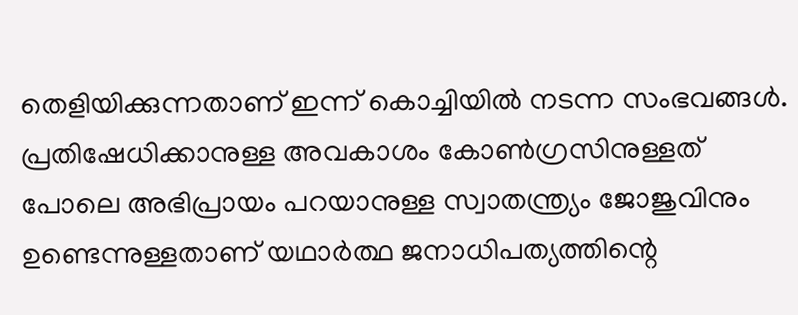തെളിയിക്കുന്നതാണ് ഇന്ന് കൊച്ചിയിൽ നടന്ന സംഭവങ്ങൾ. പ്രതിഷേധിക്കാനുള്ള അവകാശം കോൺഗ്രസിനുള്ളത് പോലെ അഭിപ്രായം പറയാനുള്ള സ്വാതന്ത്ര്യം ജോജുവിനും ഉണ്ടെന്നുള്ളതാണ് യഥാർത്ഥ ജനാധിപത്യത്തിന്റെ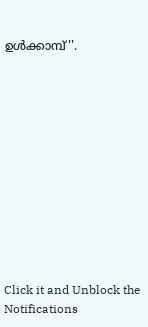ഉൾക്കാമ്പ്''.












Click it and Unblock the Notifications